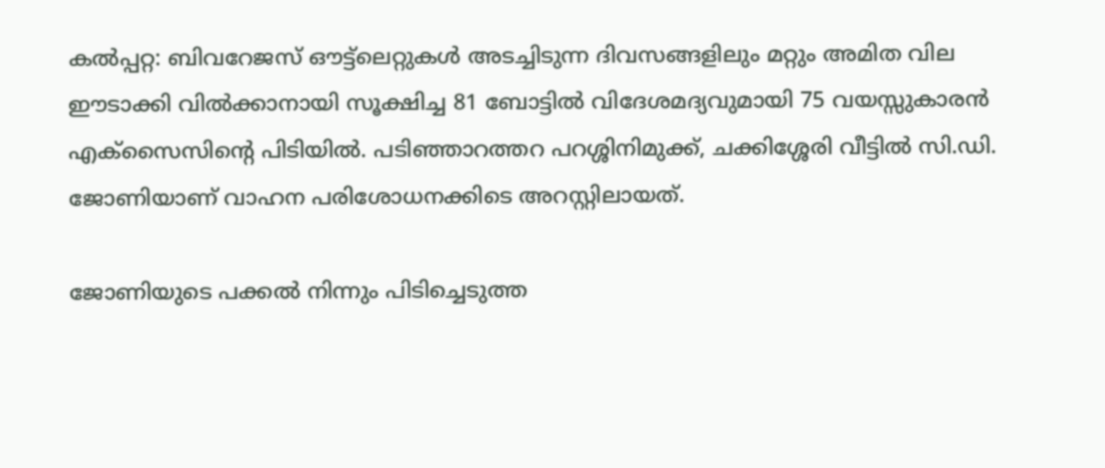കൽപ്പറ്റ: ബിവറേജസ് ഔട്ട്‌ലെറ്റുകൾ അടച്ചിടുന്ന ദിവസങ്ങളിലും മറ്റും അമിത വില ഈടാക്കി വിൽക്കാനായി സൂക്ഷിച്ച 81 ബോട്ടിൽ വിദേശമദ്യവുമായി 75 വയസ്സുകാരൻ എക്‌സൈസിന്റെ പിടിയിൽ. പടിഞ്ഞാറത്തറ പറശ്ശിനിമുക്ക്, ചക്കിശ്ശേരി വീട്ടിൽ സി.ഡി. ജോണിയാണ് വാഹന പരിശോധനക്കിടെ അറസ്റ്റിലായത്.

ജോണിയുടെ പക്കൽ നിന്നും പിടിച്ചെടുത്ത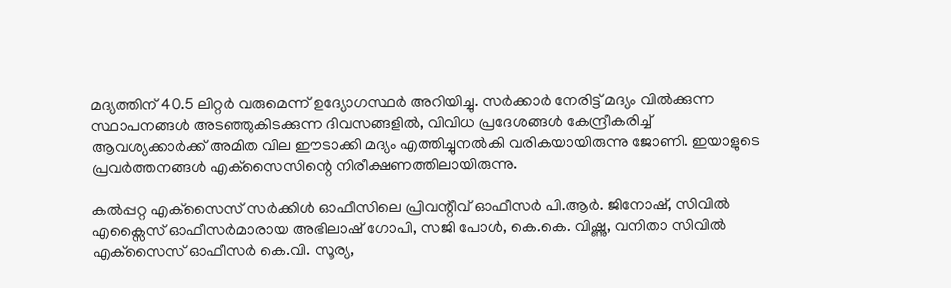മദ്യത്തിന് 40.5 ലിറ്റർ വരുമെന്ന് ഉദ്യോഗസ്ഥർ അറിയിച്ചു. സർക്കാർ നേരിട്ട് മദ്യം വിൽക്കുന്ന സ്ഥാപനങ്ങൾ അടഞ്ഞുകിടക്കുന്ന ദിവസങ്ങളിൽ, വിവിധ പ്രദേശങ്ങൾ കേന്ദ്രീകരിച്ച് ആവശ്യക്കാർക്ക് അമിത വില ഈടാക്കി മദ്യം എത്തിച്ചുനൽകി വരികയായിരുന്നു ജോണി. ഇയാളുടെ പ്രവർത്തനങ്ങൾ എക്‌സൈസിന്റെ നിരീക്ഷണത്തിലായിരുന്നു.

കൽപ്പറ്റ എക്‌സൈസ് സർക്കിൾ ഓഫീസിലെ പ്രിവന്റീവ് ഓഫീസർ പി.ആർ. ജിനോഷ്, സിവിൽ എക്സൈസ് ഓഫീസർമാരായ അഭിലാഷ് ഗോപി, സജി പോൾ, കെ.കെ. വിഷ്ണു, വനിതാ സിവിൽ എക്‌സൈസ് ഓഫീസർ കെ.വി. സൂര്യ,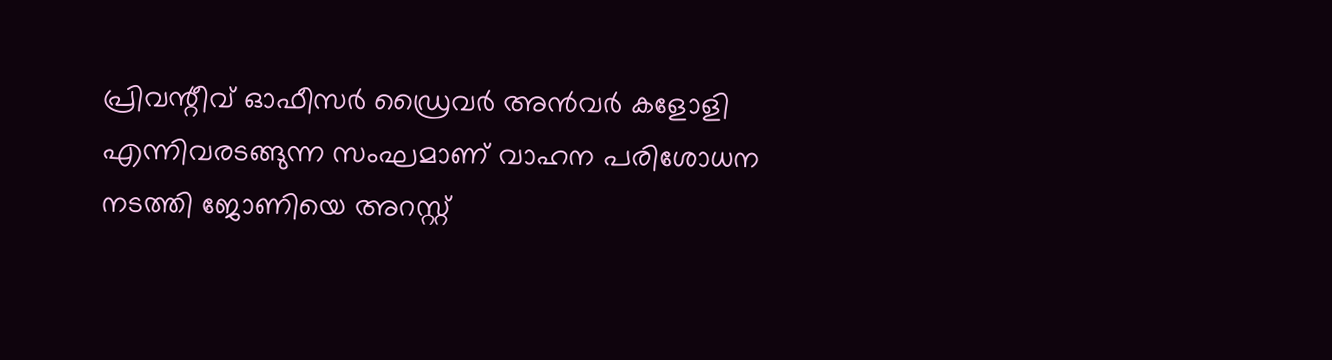പ്രിവന്റീവ് ഓഫീസർ ഡ്രൈവർ അൻവർ കളോളി എന്നിവരടങ്ങുന്ന സംഘമാണ് വാഹന പരിശോധന നടത്തി ജോണിയെ അറസ്റ്റ്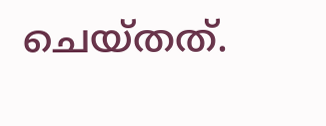ചെയ്തത്.